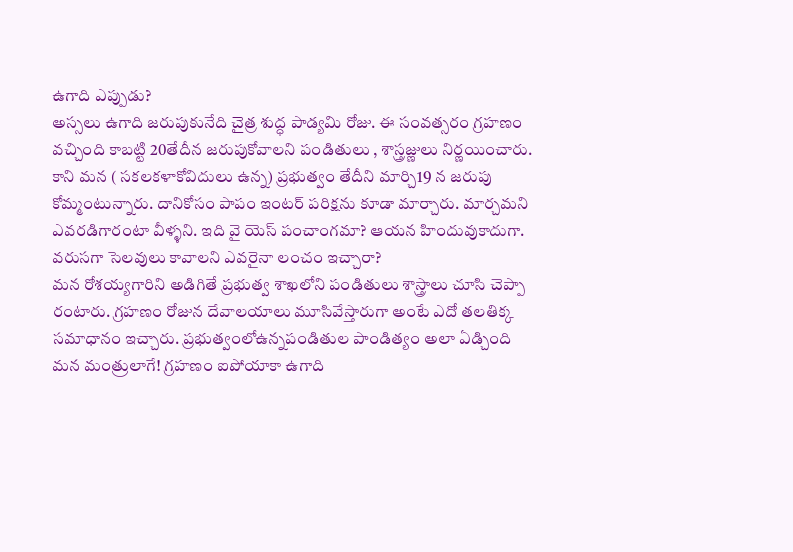ఉగాది ఎప్పుడు?
అస్సలు ఉగాది జరుపుకునేది చైత్ర శుద్ధ పాడ్యమి రోజు. ఈ సంవత్సరం గ్రహణం
వచ్చింది కాబట్టి 20తేదీన జరుపుకోవాలని పండితులు , శాస్త్రజ్ణులు నిర్ణయించారు.
కాని మన ( సకలకళాకోవిదులు ఉన్న) ప్రభుత్వం తేదీని మార్చి19 న జరుపు
కోమ్మంటున్నారు. దానికోసం పాపం ఇంటర్ పరిక్షను కూడా మార్చారు. మార్చమని
ఎవరడిగారంటా వీళ్ళని. ఇది వై యెస్ పంచాంగమా? ఆయన హిందువుకాదుగా.
వరుసగా సెలవులు కావాలని ఎవరైనా లంచం ఇచ్చారా?
మన రోశయ్యగారిని అడిగితే ప్రభుత్వ శాఖలోని పండితులు శాస్త్రాలు చూసి చెప్పా
రంటారు. గ్రహణం రోజున దేవాలయాలు మూసివేస్తారుగా అంటే ఎదో తలతిక్క
సమాధానం ఇచ్చారు. ప్రభుత్వంలోఉన్నపండితుల పాండిత్యం అలా ఏడ్చింది
మన మంత్రులాగే! గ్రహణం ఐపోయాకా ఉగాది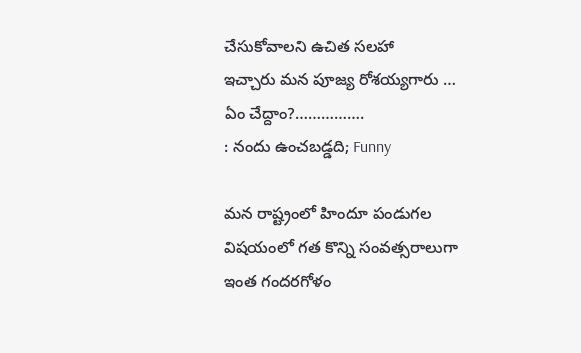చేసుకోవాలని ఉచిత సలహా
ఇచ్చారు మన పూజ్య రోశయ్యగారు …
ఏం చేద్దాం?…………….
: నందు ఉంచబడ్డది; Funny

మన రాష్ట్రంలో హిందూ పండుగల విషయంలో గత కొన్ని సంవత్సరాలుగా ఇంత గందరగోళం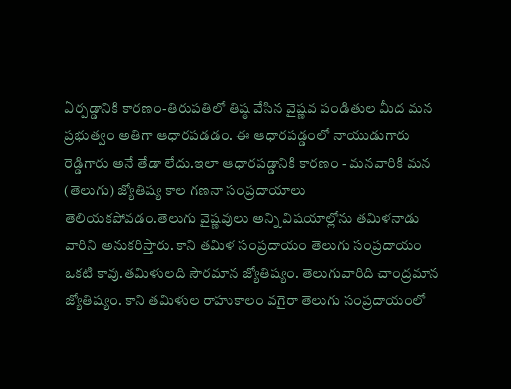ఏర్పడ్డానికి కారణం-తిరుపతిలో తిష్ఠ వేసిన వైష్ణవ పండితుల మీద మన ప్రభుత్వం అతిగా ఆధారపడడం. ఈ ఆధారపడ్డంలో నాయుడుగారు రెడ్డిగారు అనే తేడా లేదు.ఇలా ఆధారపడ్డానికి కారణం - మనవారికి మన (తెలుగు) జ్యోతిష్య కాల గణనా సంప్రదాయాలు తెలియకపోవడం.తెలుగు వైష్ణవులు అన్ని విషయాల్లోను తమిళనాడు వారిని అనుకరిస్తారు. కాని తమిళ సంప్రదాయం తెలుగు సంప్రదాయం ఒకటి కావు.తమిళులది సౌరమాన జ్యోతిష్యం. తెలుగువారిది చాంద్రమాన జ్యోతిష్యం. కాని తమిళుల రాహుకాలం వగైరా తెలుగు సంప్రదాయంలో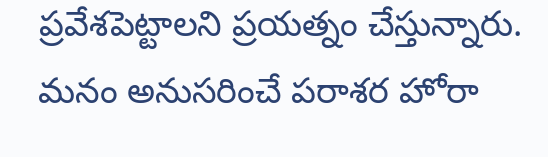ప్రవేశపెట్టాలని ప్రయత్నం చేస్తున్నారు. మనం అనుసరించే పరాశర హోరా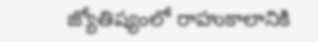జ్యోతిష్యంలో రాహుకాలానికి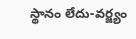స్థానం లేదు-వర్జ్యం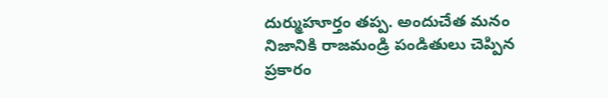దుర్ముహూర్తం తప్ప. అందుచేత మనం నిజానికి రాజమండ్రి పండితులు చెప్పిన ప్రకారం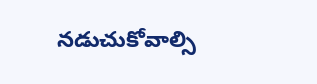నడుచుకోవాల్సి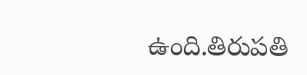ఉంది.తిరుపతి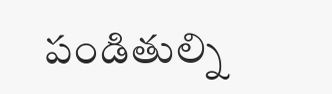పండితుల్ని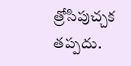త్రోసిపుచ్చక తప్పదు.